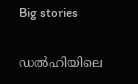Big stories

ഡല്‍ഹിയിലെ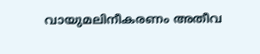വായുമലിനീകരണം അതീവ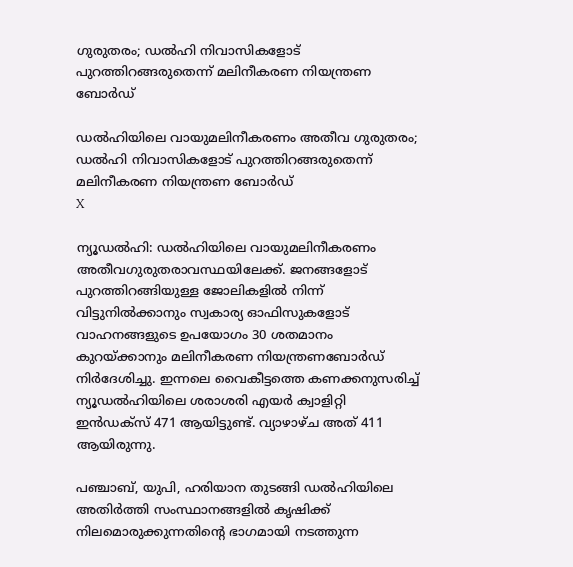ഗുരുതരം; ഡല്‍ഹി നിവാസികളോട് പുറത്തിറങ്ങരുതെന്ന് മലിനീകരണ നിയന്ത്രണ ബോര്‍ഡ്

ഡല്‍ഹിയിലെ വായുമലിനീകരണം അതീവ ഗുരുതരം; ഡല്‍ഹി നിവാസികളോട് പുറത്തിറങ്ങരുതെന്ന് മലിനീകരണ നിയന്ത്രണ ബോര്‍ഡ്
X

ന്യൂഡല്‍ഹി: ഡല്‍ഹിയിലെ വായുമലിനീകരണം അതീവഗുരുതരാവസ്ഥയിലേക്ക്. ജനങ്ങളോട് പുറത്തിറങ്ങിയുള്ള ജോലികളില്‍ നിന്ന് വിട്ടുനില്‍ക്കാനും സ്വകാര്യ ഓഫിസുകളോട് വാഹനങ്ങളുടെ ഉപയോഗം 30 ശതമാനം കുറയ്ക്കാനും മലിനീകരണ നിയന്ത്രണബോര്‍ഡ് നിര്‍ദേശിച്ചു. ഇന്നലെ വൈകീട്ടത്തെ കണക്കനുസരിച്ച് ന്യൂഡല്‍ഹിയിലെ ശരാശരി എയര്‍ ക്വാളിറ്റി ഇന്‍ഡക്‌സ് 471 ആയിട്ടുണ്ട്. വ്യാഴാഴ്ച അത് 411 ആയിരുന്നു.

പഞ്ചാബ്, യുപി, ഹരിയാന തുടങ്ങി ഡല്‍ഹിയിലെ അതിര്‍ത്തി സംസ്ഥാനങ്ങളില്‍ കൃഷിക്ക് നിലമൊരുക്കുന്നതിന്റെ ഭാഗമായി നടത്തുന്ന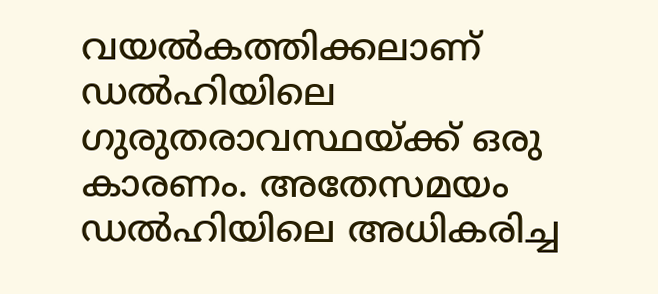വയല്‍കത്തിക്കലാണ് ഡല്‍ഹിയിലെ ഗുരുതരാവസ്ഥയ്ക്ക് ഒരു കാരണം. അതേസമയം ഡല്‍ഹിയിലെ അധികരിച്ച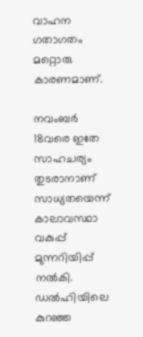വാഹന ഗതാഗതം മറ്റൊരു കാരണമാണ്.

നവംബര്‍ 18വരെ ഇതേ സാഹചര്യം തുടരാനാണ് സാധ്യതയെന്ന് കാലാവസ്ഥാ വകുപ്പ് മുന്നറിയിപ്പ് നല്‍കി. ഡല്‍ഹിയിലെ കുറഞ്ഞ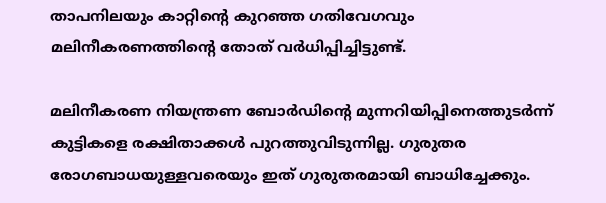താപനിലയും കാറ്റിന്റെ കുറഞ്ഞ ഗതിവേഗവും മലിനീകരണത്തിന്റെ തോത് വര്‍ധിപ്പിച്ചിട്ടുണ്ട്.

മലിനീകരണ നിയന്ത്രണ ബോര്‍ഡിന്റെ മുന്നറിയിപ്പിനെത്തുടര്‍ന്ന് കുട്ടികളെ രക്ഷിതാക്കള്‍ പുറത്തുവിടുന്നില്ല. ഗുരുതര രോഗബാധയുള്ളവരെയും ഇത് ഗുരുതരമായി ബാധിച്ചേക്കും.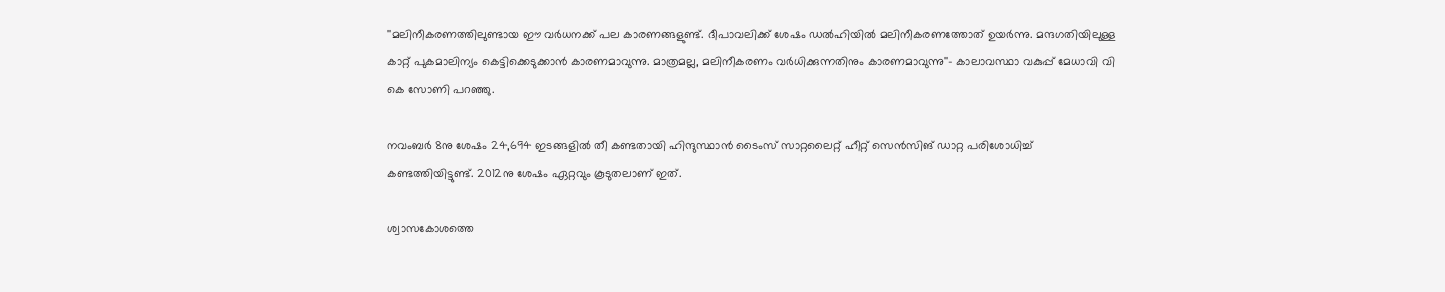''മലിനീകരണത്തിലുണ്ടായ ഈ വര്‍ധനക്ക് പല കാരണങ്ങളുണ്ട്. ദീപാവലിക്ക് ശേഷം ഡല്‍ഹിയില്‍ മലിനീകരണത്തോത് ഉയര്‍ന്നു. മന്ദഗതിയിലുള്ള കാറ്റ് പുകമാലിന്യം കെട്ടിക്കെടുക്കാന്‍ കാരണമാവുന്നു. മാത്രമല്ല, മലിനീകരണം വര്‍ധിക്കുന്നതിനും കാരണമാവുന്നു''- കാലാവസ്ഥാ വകുപ്പ് മേധാവി വി കെ സോണി പറഞ്ഞു.

നവംബര്‍ 8നു ശേഷം 24,694 ഇടങ്ങളില്‍ തീ കണ്ടതായി ഹിന്ദുസ്ഥാന്‍ ടൈംസ് സാറ്റലൈറ്റ് ഹീറ്റ് സെന്‍സിങ് ഡാറ്റ പരിശോധിച്ച് കണ്ടത്തിയിട്ടുണ്ട്. 2012നു ശേഷം ഏറ്റവും കൂടുതലാണ് ഇത്.

ശ്വാസകോശത്തെ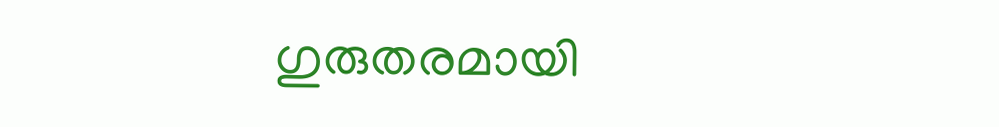ഗുരുതരമായി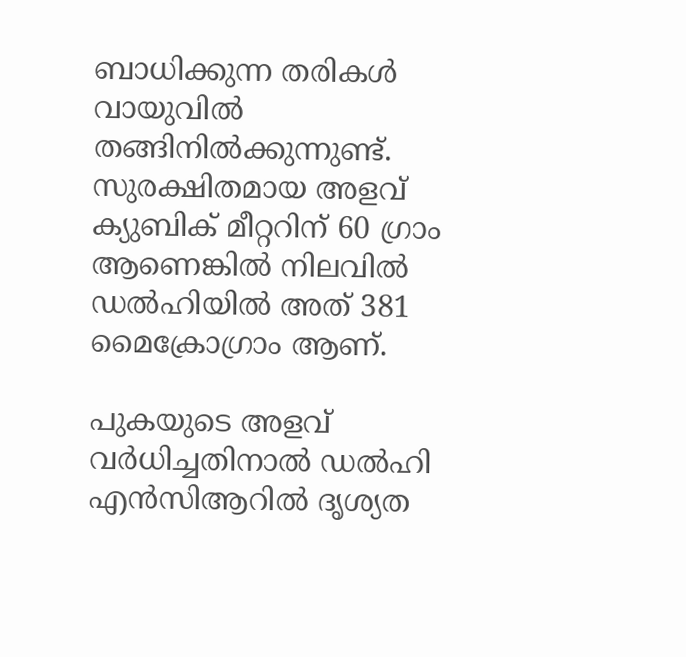ബാധിക്കുന്ന തരികള്‍ വായുവില്‍ തങ്ങിനില്‍ക്കുന്നുണ്ട്. സുരക്ഷിതമായ അളവ് ക്യുബിക് മീറ്ററിന് 60 ഗ്രാം ആണെങ്കില്‍ നിലവില്‍ ഡല്‍ഹിയില്‍ അത് 381 മൈക്രോഗ്രാം ആണ്.

പുകയുടെ അളവ് വര്‍ധിച്ചതിനാല്‍ ഡല്‍ഹി എന്‍സിആറില്‍ ദൃശ്യത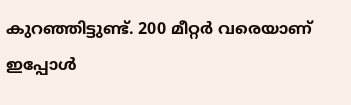കുറഞ്ഞിട്ടുണ്ട്. 200 മീറ്റര്‍ വരെയാണ് ഇപ്പോള്‍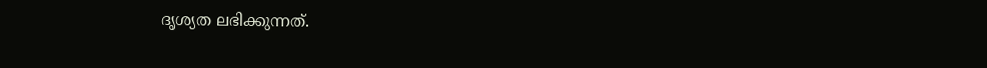ദൃശ്യത ലഭിക്കുന്നത്.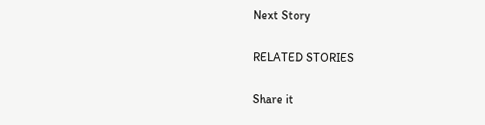Next Story

RELATED STORIES

Share it